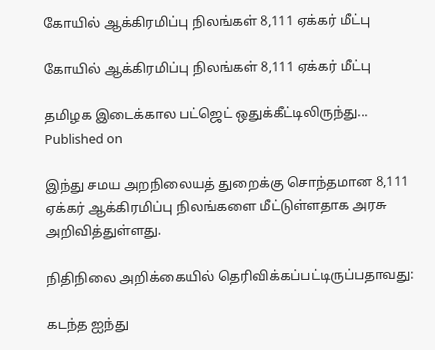கோயில் ஆக்கிரமிப்பு நிலங்கள் 8,111 ஏக்கர் மீட்பு

கோயில் ஆக்கிரமிப்பு நிலங்கள் 8,111 ஏக்கர் மீட்பு

தமிழக இடைக்கால பட்ஜெட் ஒதுக்கீட்டிலிருந்து...
Published on

இந்து சமய அறநிலையத் துறைக்கு சொந்தமான 8,111 ஏக்கர் ஆக்கிரமிப்பு நிலங்களை மீட்டுள்ளதாக அரசு அறிவித்துள்ளது.

நிதிநிலை அறிக்கையில் தெரிவிக்கப்பட்டிருப்பதாவது:

கடந்த ஐந்து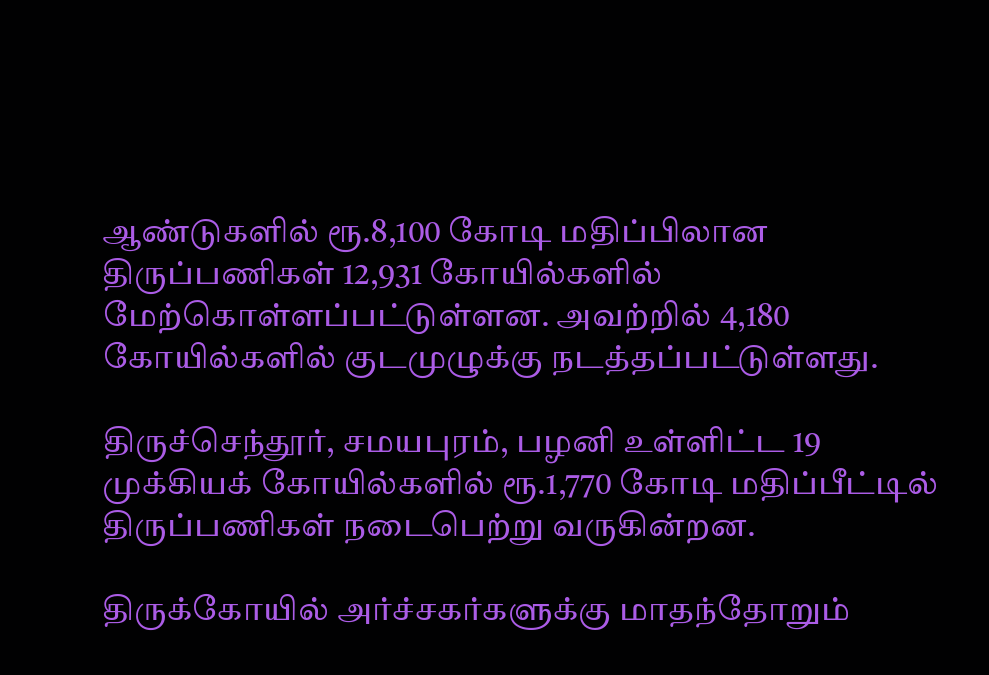ஆண்டுகளில் ரூ.8,100 கோடி மதிப்பிலான திருப்பணிகள் 12,931 கோயில்களில் மேற்கொள்ளப்பட்டுள்ளன. அவற்றில் 4,180 கோயில்களில் குடமுழுக்கு நடத்தப்பட்டுள்ளது.

திருச்செந்தூர், சமயபுரம், பழனி உள்ளிட்ட 19 முக்கியக் கோயில்களில் ரூ.1,770 கோடி மதிப்பீட்டில் திருப்பணிகள் நடைபெற்று வருகின்றன.

திருக்கோயில் அர்ச்சகர்களுக்கு மாதந்தோறும்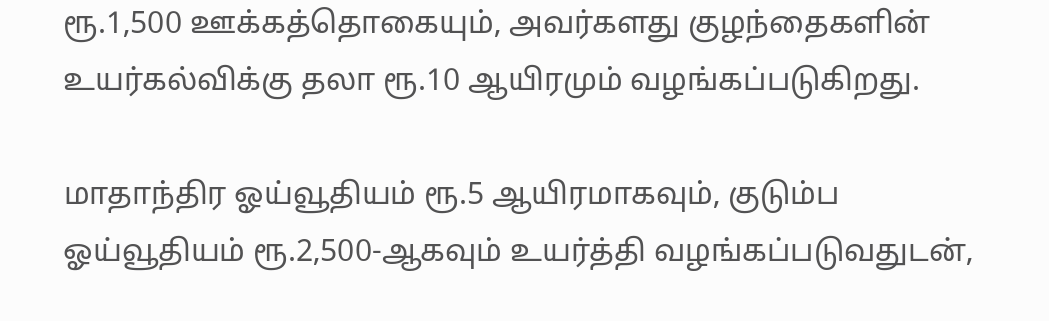ரூ.1,500 ஊக்கத்தொகையும், அவர்களது குழந்தைகளின் உயர்கல்விக்கு தலா ரூ.10 ஆயிரமும் வழங்கப்படுகிறது.

மாதாந்திர ஓய்வூதியம் ரூ.5 ஆயிரமாகவும், குடும்ப ஓய்வூதியம் ரூ.2,500-ஆகவும் உயர்த்தி வழங்கப்படுவதுடன்,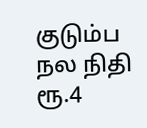குடும்ப நல நிதி ரூ.4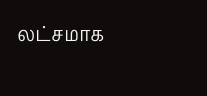லட்சமாக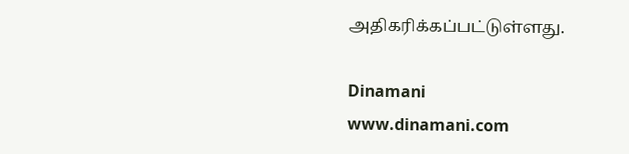அதிகரிக்கப்பட்டுள்ளது.

Dinamani
www.dinamani.com